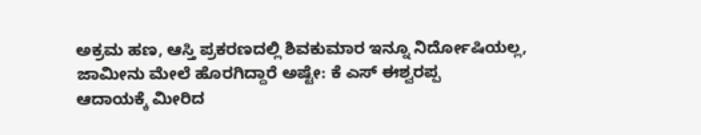ಅಕ್ರಮ ಹಣ, ಆಸ್ತಿ ಪ್ರಕರಣದಲ್ಲಿ ಶಿವಕುಮಾರ ಇನ್ನೂ ನಿರ್ದೋಷಿಯಲ್ಲ, ಜಾಮೀನು ಮೇಲೆ ಹೊರಗಿದ್ದಾರೆ ಅಷ್ಟೇ: ಕೆ ಎಸ್ ಈಶ್ವರಪ್ಪ
ಆದಾಯಕ್ಕೆ ಮೀರಿದ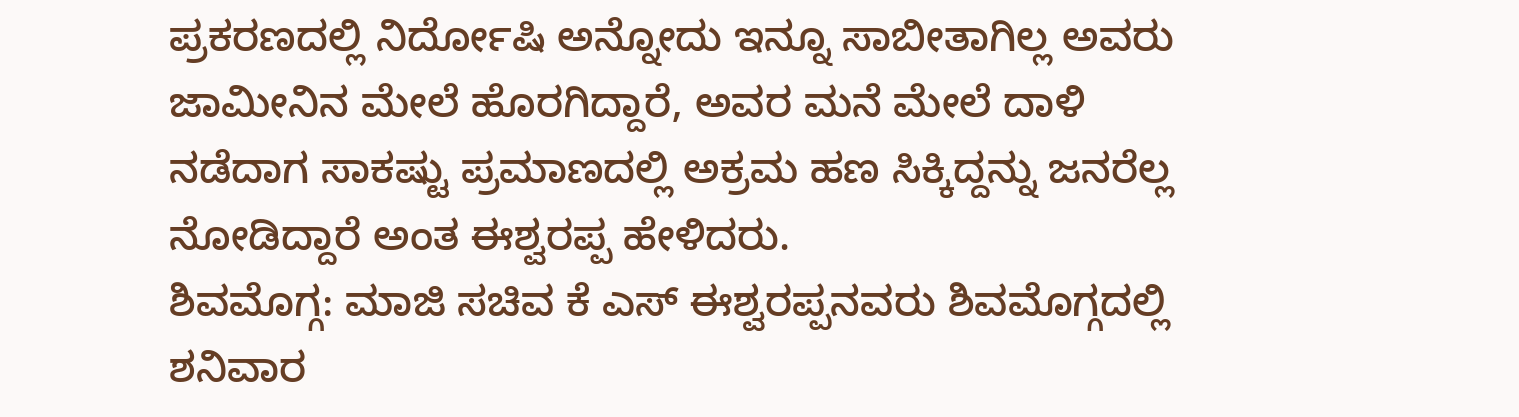ಪ್ರಕರಣದಲ್ಲಿ ನಿರ್ದೋಷಿ ಅನ್ನೋದು ಇನ್ನೂ ಸಾಬೀತಾಗಿಲ್ಲ ಅವರು ಜಾಮೀನಿನ ಮೇಲೆ ಹೊರಗಿದ್ದಾರೆ, ಅವರ ಮನೆ ಮೇಲೆ ದಾಳಿ ನಡೆದಾಗ ಸಾಕಷ್ಟು ಪ್ರಮಾಣದಲ್ಲಿ ಅಕ್ರಮ ಹಣ ಸಿಕ್ಕಿದ್ದನ್ನು ಜನರೆಲ್ಲ ನೋಡಿದ್ದಾರೆ ಅಂತ ಈಶ್ವರಪ್ಪ ಹೇಳಿದರು.
ಶಿವಮೊಗ್ಗ: ಮಾಜಿ ಸಚಿವ ಕೆ ಎಸ್ ಈಶ್ವರಪ್ಪನವರು ಶಿವಮೊಗ್ಗದಲ್ಲಿ ಶನಿವಾರ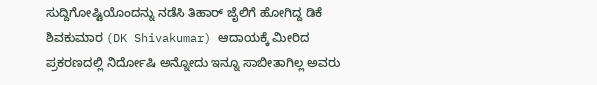ಸುದ್ದಿಗೋಷ್ಟಿಯೊಂದನ್ನು ನಡೆಸಿ ತಿಹಾರ್ ಜೈಲಿಗೆ ಹೋಗಿದ್ದ ಡಿಕೆ ಶಿವಕುಮಾರ (DK Shivakumar) ಆದಾಯಕ್ಕೆ ಮೀರಿದ ಪ್ರಕರಣದಲ್ಲಿ ನಿರ್ದೋಷಿ ಅನ್ನೋದು ಇನ್ನೂ ಸಾಬೀತಾಗಿಲ್ಲ ಅವರು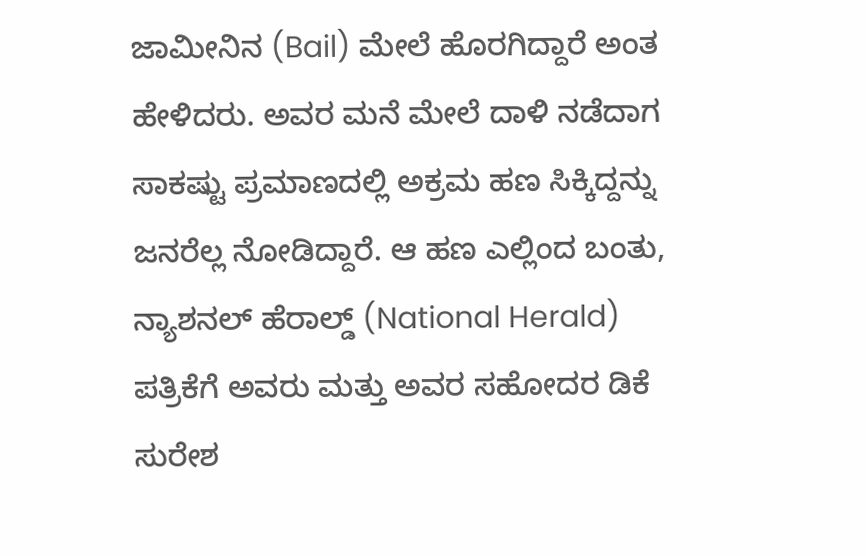ಜಾಮೀನಿನ (Bail) ಮೇಲೆ ಹೊರಗಿದ್ದಾರೆ ಅಂತ ಹೇಳಿದರು. ಅವರ ಮನೆ ಮೇಲೆ ದಾಳಿ ನಡೆದಾಗ ಸಾಕಷ್ಟು ಪ್ರಮಾಣದಲ್ಲಿ ಅಕ್ರಮ ಹಣ ಸಿಕ್ಕಿದ್ದನ್ನು ಜನರೆಲ್ಲ ನೋಡಿದ್ದಾರೆ. ಆ ಹಣ ಎಲ್ಲಿಂದ ಬಂತು, ನ್ಯಾಶನಲ್ ಹೆರಾಲ್ಡ್ (National Herald) ಪತ್ರಿಕೆಗೆ ಅವರು ಮತ್ತು ಅವರ ಸಹೋದರ ಡಿಕೆ ಸುರೇಶ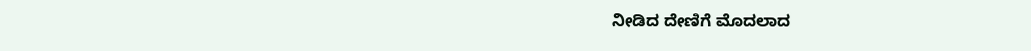ನೀಡಿದ ದೇಣಿಗೆ ಮೊದಲಾದ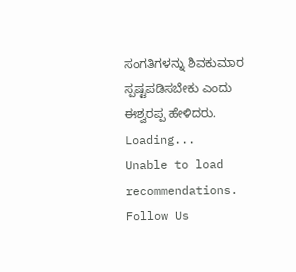ಸಂಗತಿಗಳನ್ನು ಶಿವಕುಮಾರ ಸ್ಪಷ್ಟಪಡಿಸಬೇಕು ಎಂದು ಈಶ್ವರಪ್ಪ ಹೇಳಿದರು.
Loading...
Unable to load recommendations.
Follow Us